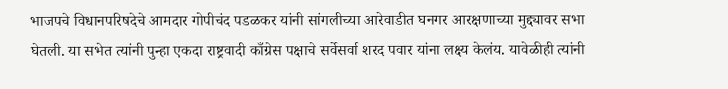भाजपचे विधानपरिषदेचे आमदार गोपीचंद पडळकर यांनी सांगलीच्या आरेवाडीत घनगर आरक्षणाच्या मुद्द्यावर सभा घेतली. या सभेत त्यांनी पुन्हा एकदा राष्ट्रवादी काँग्रेस पक्षाचे सर्वेसर्वा शरद पवार यांना लक्ष्य केलंय. यावेळीही त्यांनी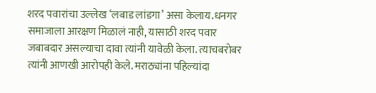शरद पवारांचा उल्लेख ‘लबाड लांडगा’ असा केलाय.धनगर समाजाला आरक्षण मिळालं नाही, यासाठी शरद पवार जबाबदार असल्याचा दावा त्यांनी यावेळी केला. त्याचबरोबर त्यांनी आणखी आरोपही केले. मराठ्यांना पहिल्यांदा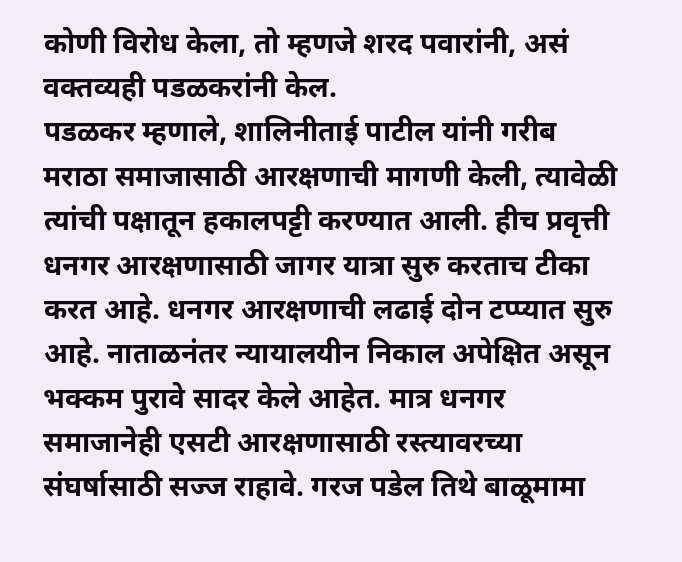कोणी विरोध केला, तो म्हणजे शरद पवारांनी, असं वक्तव्यही पडळकरांनी केल.
पडळकर म्हणाले, शालिनीताई पाटील यांनी गरीब मराठा समाजासाठी आरक्षणाची मागणी केली, त्यावेळी त्यांची पक्षातून हकालपट्टी करण्यात आली. हीच प्रवृत्ती धनगर आरक्षणासाठी जागर यात्रा सुरु करताच टीका करत आहे. धनगर आरक्षणाची लढाई दोन टप्प्यात सुरु आहे. नाताळनंतर न्यायालयीन निकाल अपेक्षित असून भक्कम पुरावे सादर केले आहेत. मात्र धनगर समाजानेही एसटी आरक्षणासाठी रस्त्यावरच्या संघर्षासाठी सज्ज राहावे. गरज पडेल तिथे बाळूमामा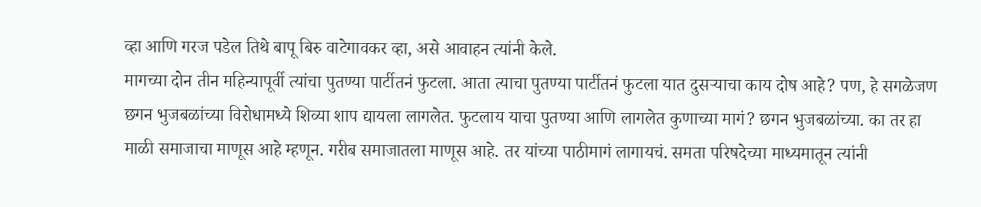व्हा आणि गरज पडेल तिथे बापू बिरु वाटेगावकर व्हा, असे आवाहन त्यांनी केले.
मागच्या दोन तीन महिन्यापूर्वी त्यांचा पुतण्या पार्टीतनं फुटला. आता त्याचा पुतण्या पार्टीतनं फुटला यात दुसऱ्याचा काय दोष आहे? पण, हे सगळेजण छगन भुजबळांच्या विरोधामध्ये शिव्या शाप द्यायला लागलेत. फुटलाय याचा पुतण्या आणि लागलेत कुणाच्या मागं? छगन भुजबळांच्या. का तर हा माळी समाजाचा माणूस आहे म्हणून. गरीब समाजातला माणूस आहे. तर यांच्या पाठीमागं लागायचं. समता परिषदेच्या माध्यमातून त्यांनी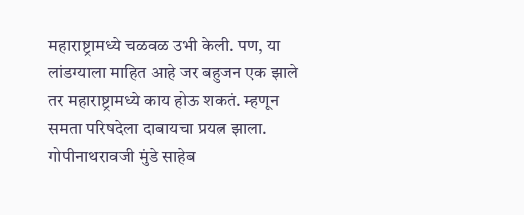महाराष्ट्रामध्ये चळवळ उभी केली. पण, या लांडग्याला माहित आहे जर बहुजन एक झाले तर महाराष्ट्रामध्ये काय होऊ शकतं. म्हणून समता परिषदेला दाबायचा प्रयत्न झाला. गोपीनाथरावजी मुंडे साहेब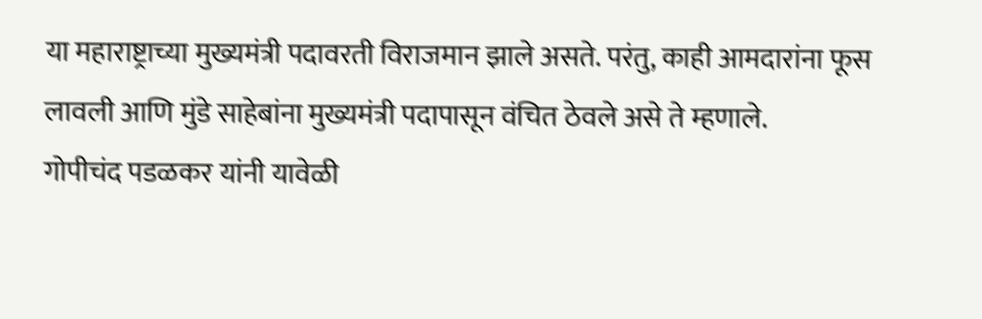या महाराष्ट्राच्या मुख्यमंत्री पदावरती विराजमान झाले असते. परंतु, काही आमदारांना फूस लावली आणि मुंडे साहेबांना मुख्यमंत्री पदापासून वंचित ठेवले असे ते म्हणाले.
गोपीचंद पडळकर यांनी यावेळी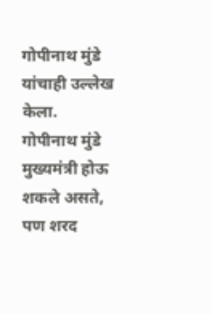गोपीनाथ मुंडे यांचाही उल्लेख केला. गोपीनाथ मुंडे मुख्यमंत्री होऊ शकले असते, पण शरद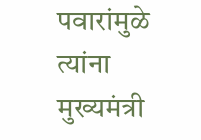पवारांमुळे त्यांना मुख्यमंत्री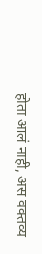होता आलं नाही, अस वक्तव्य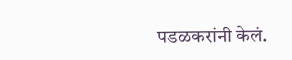पडळकरांनी केलं.